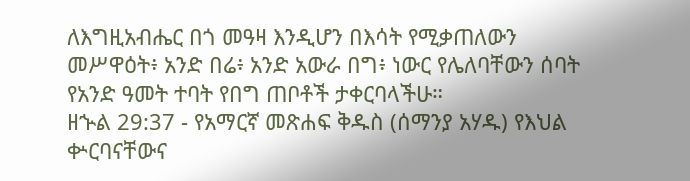ለእግዚአብሔር በጎ መዓዛ እንዲሆን በእሳት የሚቃጠለውን መሥዋዕት፥ አንድ በሬ፥ አንድ አውራ በግ፥ ነውር የሌለባቸውን ሰባት የአንድ ዓመት ተባት የበግ ጠቦቶች ታቀርባላችሁ።
ዘኍል 29:37 - የአማርኛ መጽሐፍ ቅዱስ (ሰማንያ አሃዱ) የእህል ቍርባናቸውና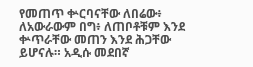የመጠጥ ቍርባናቸው ለበሬው፥ ለአውራውም በግ፥ ለጠቦቶቹም እንደ ቍጥራቸው መጠን እንደ ሕጋቸው ይሆናሉ። አዲሱ መደበኛ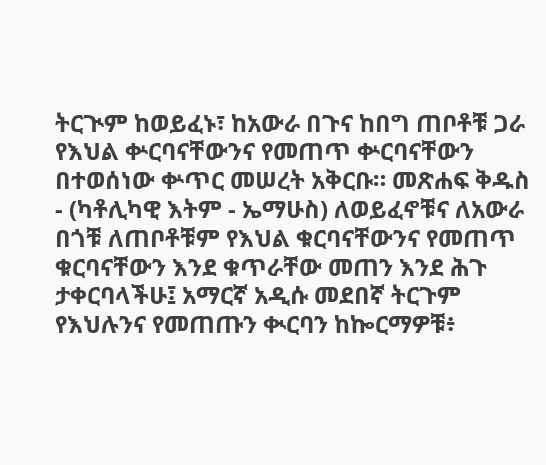ትርጒም ከወይፈኑ፣ ከአውራ በጉና ከበግ ጠቦቶቹ ጋራ የእህል ቍርባናቸውንና የመጠጥ ቍርባናቸውን በተወሰነው ቍጥር መሠረት አቅርቡ። መጽሐፍ ቅዱስ - (ካቶሊካዊ እትም - ኤማሁስ) ለወይፈኖቹና ለአውራ በጎቹ ለጠቦቶቹም የእህል ቁርባናቸውንና የመጠጥ ቁርባናቸውን እንደ ቁጥራቸው መጠን እንደ ሕጉ ታቀርባላችሁ፤ አማርኛ አዲሱ መደበኛ ትርጉም የእህሉንና የመጠጡን ቊርባን ከኰርማዎቹ፥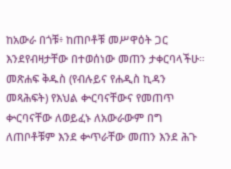ከአውራ በጎቹ፥ ከጠቦቶቹ መሥዋዕት ጋር እንደየብዛታቸው በተወሰነው መጠን ታቀርባላችሁ። መጽሐፍ ቅዱስ (የብሉይና የሐዲስ ኪዳን መጻሕፍት) የእህል ቍርባናቸውና የመጠጥ ቍርባናቸው ለወይፈኑ ለአውራውም በግ ለጠቦቶቹም እንደ ቍጥራቸው መጠን እንደ ሕጉ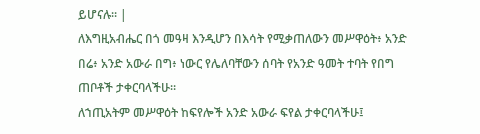ይሆናሉ። |
ለእግዚአብሔር በጎ መዓዛ እንዲሆን በእሳት የሚቃጠለውን መሥዋዕት፥ አንድ በሬ፥ አንድ አውራ በግ፥ ነውር የሌለባቸውን ሰባት የአንድ ዓመት ተባት የበግ ጠቦቶች ታቀርባላችሁ።
ለኀጢአትም መሥዋዕት ከፍየሎች አንድ አውራ ፍየል ታቀርባላችሁ፤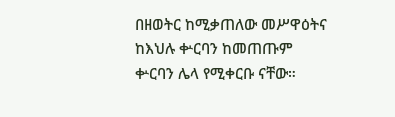በዘወትር ከሚቃጠለው መሥዋዕትና ከእህሉ ቍርባን ከመጠጡም ቍርባን ሌላ የሚቀርቡ ናቸው።